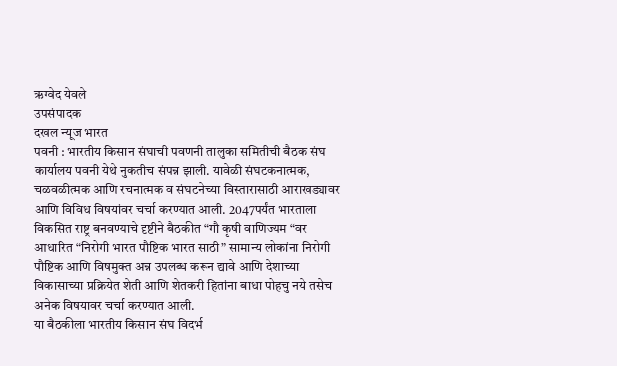ऋग्वेद येवले
उपसंपादक
दखल न्यूज भारत
पवनी : भारतीय किसान संघाची पवणनी तालुका समितीची बैठक संघ कार्यालय पवनी येथे नुकतीच संपन्न झाली. यावेळी संघटकनात्मक, चळवळीत्मक आणि रचनात्मक व संघटनेच्या विस्तारासाठी आराखड्यावर आणि विविध विषयांवर चर्चा करण्यात आली. 2047पर्यंत भारताला विकसित राष्ट्र बनवण्याचे दृष्टीने बैठकीत “गौ कृषी वाणिज्यम “वर आधारित “निरोगी भारत पौष्टिक भारत साठी” सामान्य लोकांना निरोगी पौष्टिक आणि विषमुक्त अन्न उपलब्ध करून द्यावे आणि देशाच्या विकासाच्या प्रक्रियेत शेती आणि शेतकरी हितांना बाधा पोहचु नये तसेच अनेक विषयावर चर्चा करण्यात आली.
या बैठकीला भारतीय किसान संघ विदर्भ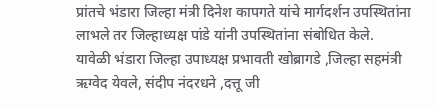प्रांतचे भंडारा जिल्हा मंत्री दिनेश कापगते यांचे मार्गदर्शन उपस्थितांना लाभले तर जिल्हाध्यक्ष पांडे यांनी उपस्थितांना संबोधित केले.
यावेळी भंडारा जिल्हा उपाध्यक्ष प्रभावती खोब्रागडे ,जिल्हा सहमंत्री ऋग्वेद येवले, संदीप नंदरधने ,दत्तू जी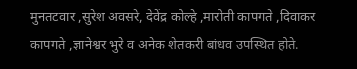मुनतटवार ,सुरेश अवसरे, देवेंद्र कोल्हे ,मारोती कापगते ,दिवाकर कापगते ,ज्ञानेश्वर भुरे व अनेक शेतकरी बांधव उपस्थित होते.